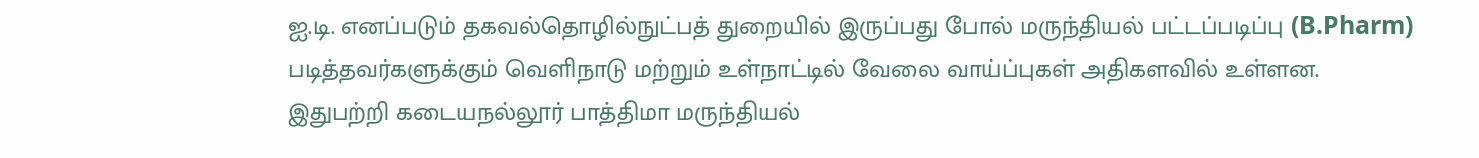ஐ.டி. எனப்படும் தகவல்தொழில்நுட்பத் துறையில் இருப்பது போல் மருந்தியல் பட்டப்படிப்பு (B.Pharm) படித்தவர்களுக்கும் வெளிநாடு மற்றும் உள்நாட்டில் வேலை வாய்ப்புகள் அதிகளவில் உள்ளன.
இதுபற்றி கடையநல்லூர் பாத்திமா மருந்தியல்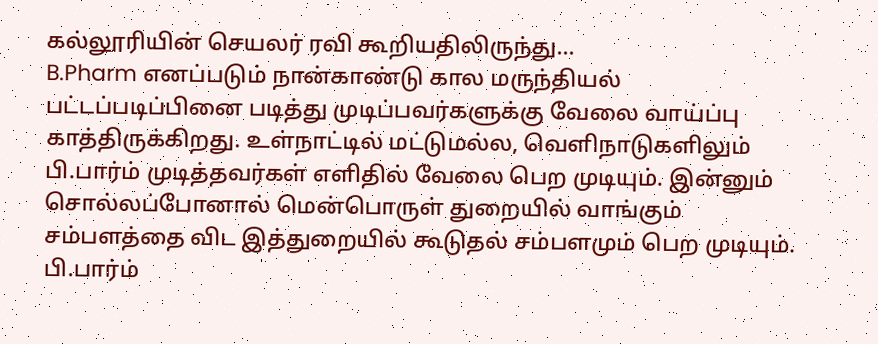கல்லூரியின் செயலர் ரவி கூறியதிலிருந்து...
B.Pharm எனப்படும் நான்காண்டு கால மருந்தியல் பட்டப்படிப்பினை படித்து முடிப்பவர்களுக்கு வேலை வாய்ப்பு காத்திருக்கிறது. உள்நாட்டில் மட்டுமல்ல, வெளிநாடுகளிலும் பி.பார்ம் முடித்தவர்கள் எளிதில் வேலை பெற முடியும். இன்னும் சொல்லப்போனால் மென்பொருள் துறையில் வாங்கும் சம்பளத்தை விட இத்துறையில் கூடுதல் சம்பளமும் பெற முடியும்.
பி.பார்ம்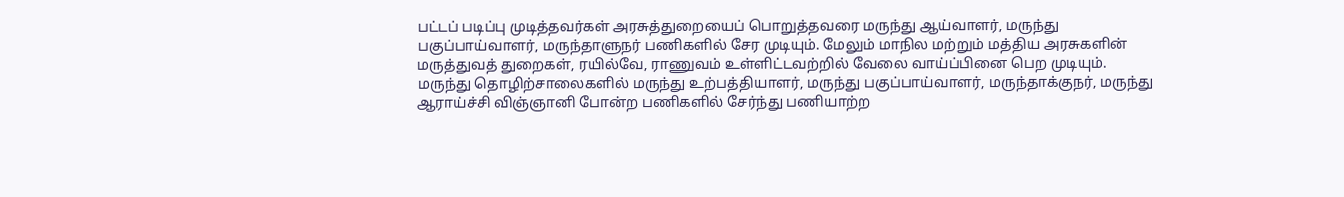பட்டப் படிப்பு முடித்தவர்கள் அரசுத்துறையைப் பொறுத்தவரை மருந்து ஆய்வாளர், மருந்து பகுப்பாய்வாளர், மருந்தாளுநர் பணிகளில் சேர முடியும். மேலும் மாநில மற்றும் மத்திய அரசுகளின் மருத்துவத் துறைகள், ரயில்வே, ராணுவம் உள்ளிட்டவற்றில் வேலை வாய்ப்பினை பெற முடியும். மருந்து தொழிற்சாலைகளில் மருந்து உற்பத்தியாளர், மருந்து பகுப்பாய்வாளர், மருந்தாக்குநர், மருந்து ஆராய்ச்சி விஞ்ஞானி போன்ற பணிகளில் சேர்ந்து பணியாற்ற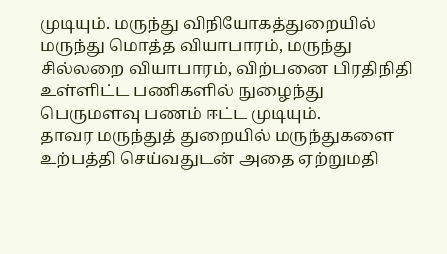முடியும். மருந்து விநியோகத்துறையில் மருந்து மொத்த வியாபாரம், மருந்து சில்லறை வியாபாரம், விற்பனை பிரதிநிதி உள்ளிட்ட பணிகளில் நுழைந்து பெருமளவு பணம் ஈட்ட முடியும்.
தாவர மருந்துத் துறையில் மருந்துகளை உற்பத்தி செய்வதுடன் அதை ஏற்றுமதி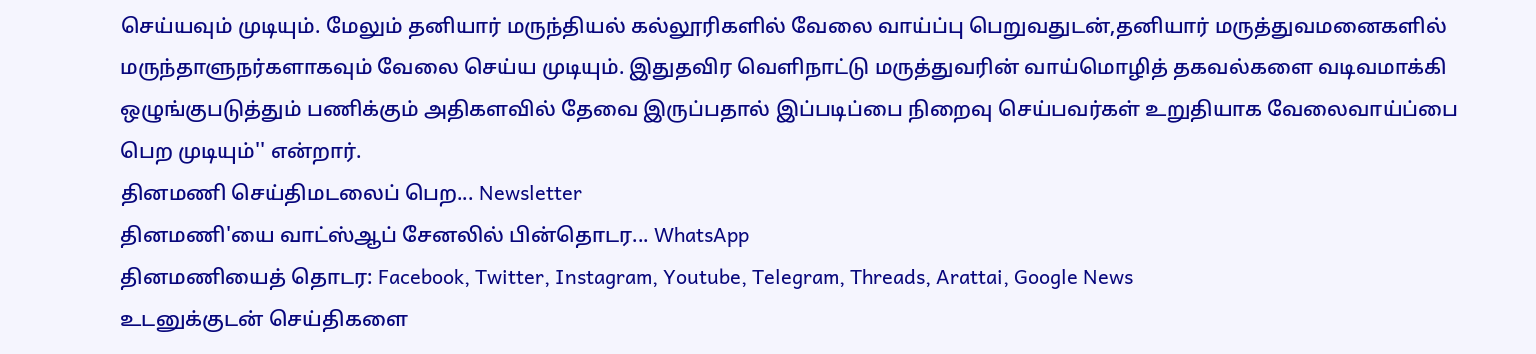செய்யவும் முடியும். மேலும் தனியார் மருந்தியல் கல்லூரிகளில் வேலை வாய்ப்பு பெறுவதுடன்,தனியார் மருத்துவமனைகளில் மருந்தாளுநர்களாகவும் வேலை செய்ய முடியும். இதுதவிர வெளிநாட்டு மருத்துவரின் வாய்மொழித் தகவல்களை வடிவமாக்கி ஒழுங்குபடுத்தும் பணிக்கும் அதிகளவில் தேவை இருப்பதால் இப்படிப்பை நிறைவு செய்பவர்கள் உறுதியாக வேலைவாய்ப்பை பெற முடியும்'' என்றார்.
தினமணி செய்திமடலைப் பெற... Newsletter
தினமணி'யை வாட்ஸ்ஆப் சேனலில் பின்தொடர... WhatsApp
தினமணியைத் தொடர: Facebook, Twitter, Instagram, Youtube, Telegram, Threads, Arattai, Google News
உடனுக்குடன் செய்திகளை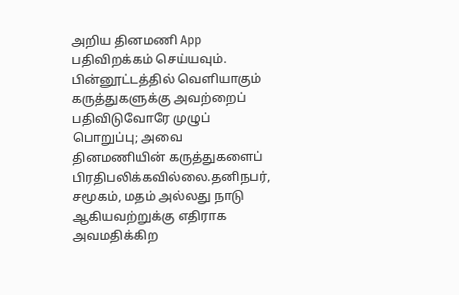அறிய தினமணி App பதிவிறக்கம் செய்யவும்.
பின்னூட்டத்தில் வெளியாகும் கருத்துகளுக்கு அவற்றைப் பதிவிடுவோரே முழுப் பொறுப்பு; அவை தினமணியின் கருத்துகளைப் பிரதிபலிக்கவில்லை.தனிநபர், சமூகம், மதம் அல்லது நாடு ஆகியவற்றுக்கு எதிராக அவமதிக்கிற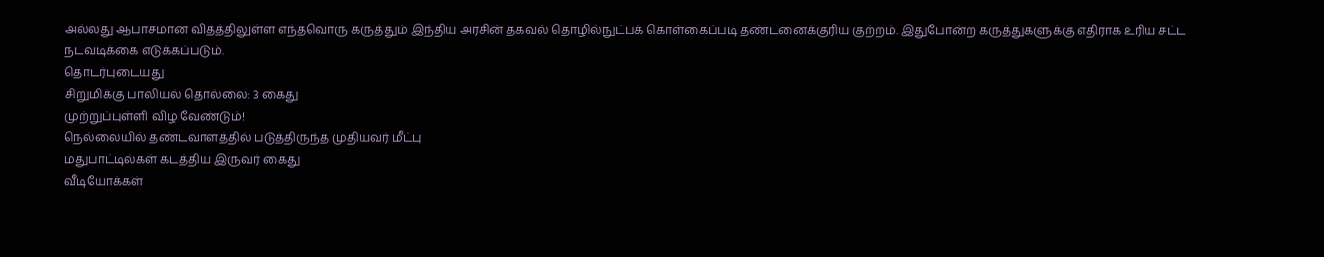அல்லது ஆபாசமான விதத்திலுள்ள எந்தவொரு கருத்தும் இந்திய அரசின் தகவல் தொழில்நுட்பக் கொள்கைப்படி தண்டனைக்குரிய குற்றம். இதுபோன்ற கருத்துகளுக்கு எதிராக உரிய சட்ட நடவடிக்கை எடுக்கப்படும்.
தொடர்புடையது
சிறுமிக்கு பாலியல் தொல்லை: 3 கைது
முற்றுப்புள்ளி விழ வேண்டும்!
நெல்லையில் தண்டவாளத்தில் படுத்திருந்த முதியவர் மீட்பு
மதுபாட்டில்கள் கடத்திய இருவர் கைது
வீடியோக்கள்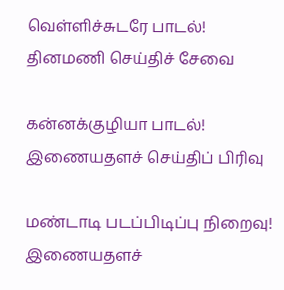வெள்ளிச்சுடரே பாடல்!
தினமணி செய்திச் சேவை

கன்னக்குழியா பாடல்!
இணையதளச் செய்திப் பிரிவு

மண்டாடி படப்பிடிப்பு நிறைவு!
இணையதளச்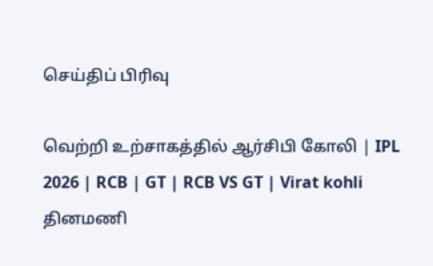செய்திப் பிரிவு

வெற்றி உற்சாகத்தில் ஆர்சிபி கோலி | IPL 2026 | RCB | GT | RCB VS GT | Virat kohli
தினமணி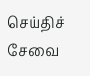செய்திச் சேவை